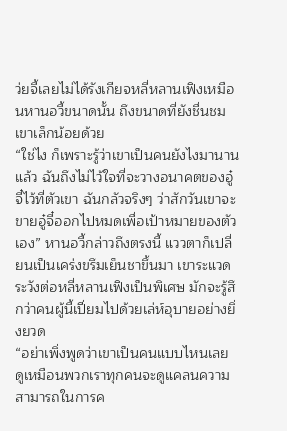ว่ยจี้เลยไม่ได้รังเกียจหลี่หลานเฟิงเหมือนหานอวี้ขนาดนั้น ถึงขนาดที่ยังชื่นชมเขาเล็กน้อยด้วย
“ใช่ไง ก็เพราะรู้ว่าเขาเป็นคนยังไงมานานแล้ว ฉันถึงไม่ไว้ใจที่จะวางอนาคตของอู๋จี๋ไว้ที่ตัวเขา ฉันกลัวจริงๆ ว่าสักวันเขาจะขายอู๋จี๋ออกไปหมดเพื่อเป้าหมายของตัวเอง” หานอวี้กล่าวถึงตรงนี้ แววตาก็เปลี่ยนเป็นเคร่งขรึมเย็นชาขึ้นมา เขาระแวดระวังต่อหลี่หลานเฟิงเป็นพิเศษ มักจะรู้สึกว่าคนผู้นี้เปี่ยมไปด้วยเล่ห์อุบายอย่างยิ่งยวด
“อย่าเพิ่งพูดว่าเขาเป็นคนแบบไหนเลย ดูเหมือนพวกเราทุกคนจะดูแคลนความสามารถในการค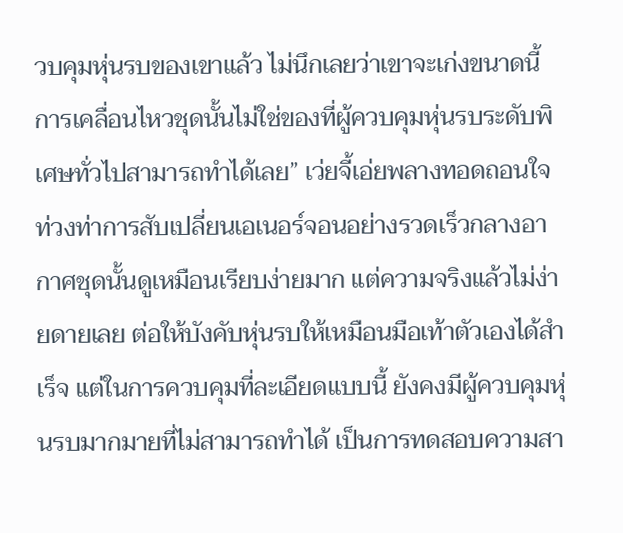วบคุมหุ่นรบของเขาแล้ว ไม่นึกเลยว่าเขาจะเก่งขนาดนี้ การเคลื่อนไหวชุดนั้นไม่ใช่ของที่ผู้ควบคุมหุ่นรบระดับพิเศษทั่วไปสามารถทำได้เลย” เว่ยจี้เอ่ยพลางทอดถอนใจ
ท่วงท่าการสับเปลี่ยนเอเนอร์จอนอย่างรวดเร็วกลางอากาศชุดนั้นดูเหมือนเรียบง่ายมาก แต่ความจริงแล้วไม่ง่ายดายเลย ต่อให้บังคับหุ่นรบให้เหมือนมือเท้าตัวเองได้สำเร็จ แต่ในการควบคุมที่ละเอียดแบบนี้ ยังคงมีผู้ควบคุมหุ่นรบมากมายที่ไม่สามารถทำได้ เป็นการทดสอบความสา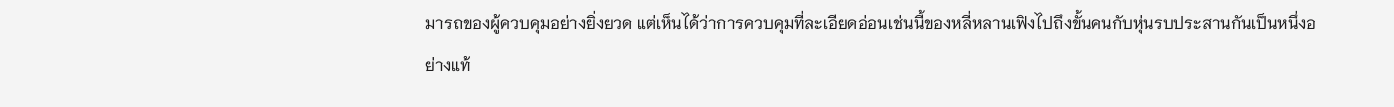มารถของผู้ควบคุมอย่างยิ่งยวด แต่เห็นได้ว่าการควบคุมที่ละเอียดอ่อนเช่นนี้ของหลี่หลานเฟิงไปถึงขั้นคนกับหุ่นรบประสานกันเป็นหนึ่งอย่างแท้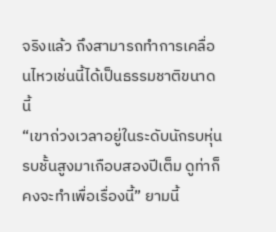จริงแล้ว ถึงสามารถทำการเคลื่อนไหวเช่นนี้ได้เป็นธรรมชาติขนาดนี้
“เขาถ่วงเวลาอยู่ในระดับนักรบหุ่นรบชั้นสูงมาเกือบสองปีเต็ม ดูท่าก็คงจะทำเพื่อเรื่องนี้” ยามนี้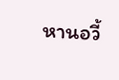หานอวี้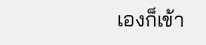เองก็เข้า